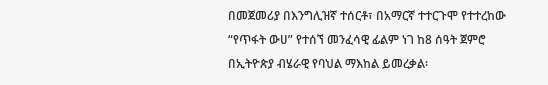በመጀመሪያ በእንግሊዝኛ ተሰርቶ፣ በአማርኛ ተተርጉሞ የተተረከው “የጥፋት ውሀ” የተሰኘ መንፈሳዊ ፊልም ነገ ከ8 ሰዓት ጀምሮ በኢትዮጵያ ብሄራዊ የባህል ማእከል ይመረቃል፡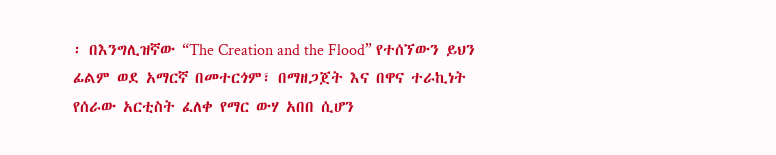፡ በእንግሊዝኛው “The Creation and the Flood” የተሰኘውን ይህን ፊልም ወደ አማርኛ በመተርጎም፣ በማዘጋጀት እና በዋና ተራኪነት የሰራው አርቲስት ፈለቀ የማር ውሃ አበበ ሲሆን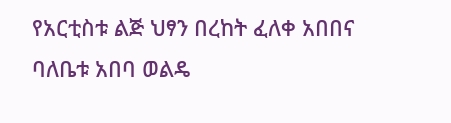የአርቲስቱ ልጅ ህፃን በረከት ፈለቀ አበበና ባለቤቱ አበባ ወልዴ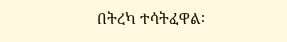በትረካ ተሳትፈዋል፡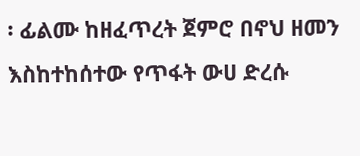፡ ፊልሙ ከዘፈጥረት ጀምሮ በኖህ ዘመን እስከተከሰተው የጥፋት ውሀ ድረሱ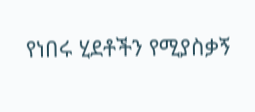የነበሩ ሂደቶችን የሚያስቃኝ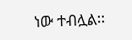ነው ተብሏል፡፡